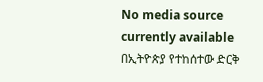No media source currently available
በኢትዮጵያ የተከሰተው ድርቅ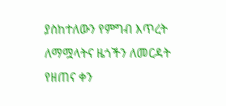ያስከተለውን የምግብ እጥረት ለማሟላትና ዜጎችን ለመርዳት የዘጠና ቀን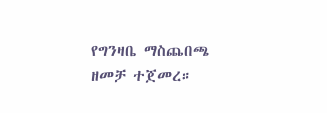የግንዛቤ ማስጨበጫ ዘመቻ ተጀመረ።